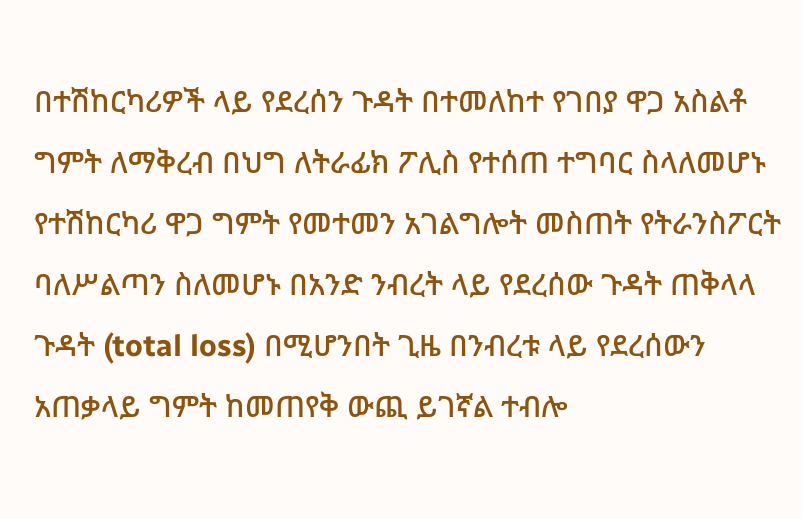በተሽከርካሪዎች ላይ የደረሰን ጉዳት በተመለከተ የገበያ ዋጋ አስልቶ ግምት ለማቅረብ በህግ ለትራፊክ ፖሊስ የተሰጠ ተግባር ስላለመሆኑ የተሽከርካሪ ዋጋ ግምት የመተመን አገልግሎት መስጠት የትራንስፖርት ባለሥልጣን ስለመሆኑ በአንድ ንብረት ላይ የደረሰው ጉዳት ጠቅላላ ጉዳት (total loss) በሚሆንበት ጊዜ በንብረቱ ላይ የደረሰውን አጠቃላይ ግምት ከመጠየቅ ውጪ ይገኛል ተብሎ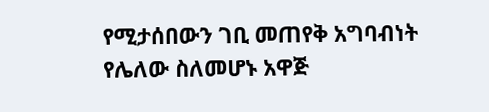የሚታሰበውን ገቢ መጠየቅ አግባብነት የሌለው ስለመሆኑ አዋጅ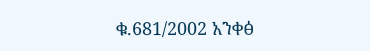ቁ.681/2002 አንቀፅ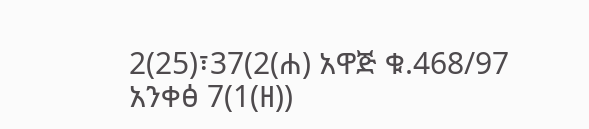2(25)፣37(2(ሐ) አዋጅ ቁ.468/97 አንቀፅ 7(1(ዘ))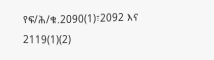የፍ/ሕ/ቁ.2090(1)፣2092 እና 2119(1)(2)